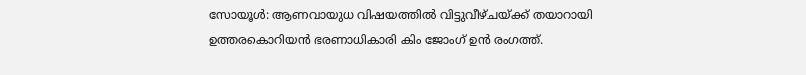സോയൂള്‍: ആണവായുധ വിഷയത്തില്‍ വിട്ടുവീഴ്ചയ്ക്ക് തയാറായി ഉത്തരകൊറിയന്‍ ഭരണാധികാരി കിം ജോംഗ് ഉന്‍ രംഗത്ത്.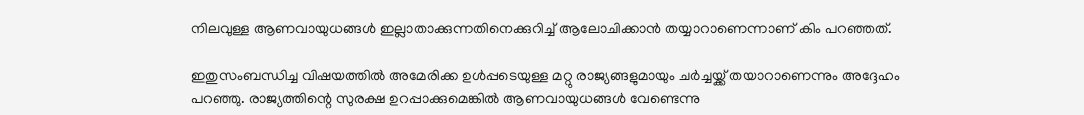നിലവുള്ള ആണവായുധങ്ങള്‍ ഇല്ലാതാക്കുന്നതിനെക്കുറിച്ച് ആലോചിക്കാന്‍ തയ്യാറാണെന്നാണ് കിം പറഞ്ഞത്.

ഇതുസംബന്ധിച്ച വിഷയത്തില്‍ അമേരിക്ക ഉള്‍പ്പടെയുള്ള മറ്റു രാജ്യങ്ങളുമായും ചര്‍ച്ചയ്ക്ക് തയാറാണെന്നും അദ്ദേഹം പറഞ്ഞു. രാജ്യത്തിന്റെ സുരക്ഷ ഉറപ്പാക്കുമെങ്കില്‍ ആണവായുധങ്ങള്‍ വേണ്ടെന്നു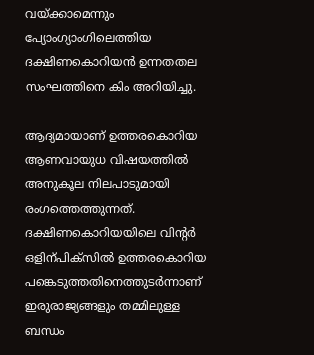വയ്ക്കാമെന്നും പ്യോംഗ്യാംഗിലെത്തിയ ദക്ഷിണകൊറിയന്‍ ഉന്നതതല സംഘത്തിനെ കിം അറിയിച്ചു.

ആദ്യമായാണ് ഉത്തരകൊറിയ ആണവായുധ വിഷയത്തില്‍ അനുകൂല നിലപാടുമായി രംഗത്തെത്തുന്നത്. ദക്ഷിണകൊറിയയിലെ വിന്റര്‍ ഒളിന്പിക്‌സില്‍ ഉത്തരകൊറിയ പങ്കെടുത്തതിനെത്തുടര്‍ന്നാണ് ഇരുരാജ്യങ്ങളും തമ്മിലുള്ള ബന്ധം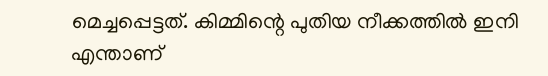മെച്ചപ്പെട്ടത്. കിമ്മിന്റെ പുതിയ നീക്കത്തില്‍ ഇനി എന്താണ്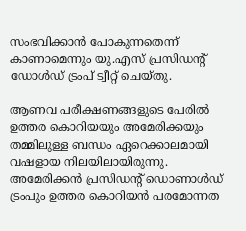സംഭവിക്കാന്‍ പോകുന്നതെന്ന് കാണാമെന്നും യു.എസ് പ്രസിഡന്റ് ഡോള്‍ഡ് ട്രംപ് ട്വീറ്റ് ചെയ്തു.

ആണവ പരീക്ഷണങ്ങളുടെ പേരില്‍ ഉത്തര കൊറിയയും അമേരിക്കയും തമ്മിലുള്ള ബന്ധം ഏറെക്കാലമായി വഷളായ നിലയിലായിരുന്നു. അമേരിക്കന്‍ പ്രസിഡന്റ് ഡൊണാള്‍ഡ് ട്രംപും ഉത്തര കൊറിയന്‍ പരമോന്നത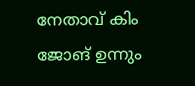നേതാവ് കിം ജോങ് ഉന്നും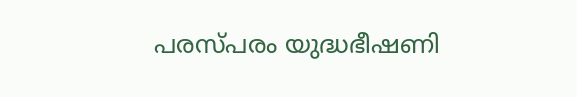പരസ്പരം യുദ്ധഭീഷണി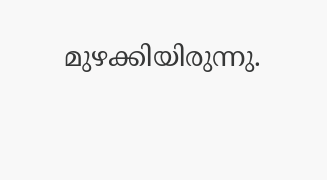മുഴക്കിയിരുന്നു.